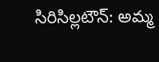సిరిసిల్లటౌన్: అమ్మ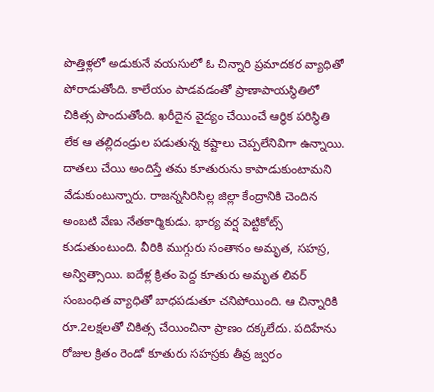పొత్తిళ్లలో అడుకునే వయసులో ఓ చిన్నారి ప్రమాదకర వ్యాధితో పోరాడుతోంది. కాలేయం పాడవడంతో ప్రాణాపాయస్థితిలో చికిత్స పొందుతోంది. ఖరీదైన వైద్యం చేయించే ఆర్థిక పరిస్థితి లేక ఆ తల్లిదండ్రుల పడుతున్న కష్టాలు చెప్పలేనివిగా ఉన్నాయి. దాతలు చేయి అందిస్తే తమ కూతురును కాపాడుకుంటామని వేడుకుంటున్నారు. రాజన్నసిరిసిల్ల జిల్లా కేంద్రానికి చెందిన అంబటి వేణు నేతకార్మికుడు. భార్య వర్ష పెట్టికోట్స్ కుడుతుంటుంది. వీరికి ముగ్గురు సంతానం అమృత, సహస్ర, అన్విత్సాయి. ఐదేళ్ల క్రితం పెద్ద కూతురు అమృత లివర్ సంబంధిత వ్యాధితో బాధపడుతూ చనిపోయింది. ఆ చిన్నారికి రూ.2లక్షలతో చికిత్స చేయించినా ప్రాణం దక్కలేదు. పదిహేను రోజుల క్రితం రెండో కూతురు సహస్రకు తీవ్ర జ్వరం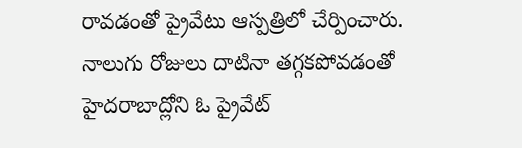రావడంతో ప్రైవేటు ఆస్పత్రిలో చేర్పించారు. నాలుగు రోజులు దాటినా తగ్గకపోవడంతో హైదరాబాద్లోని ఓ ప్రైవేట్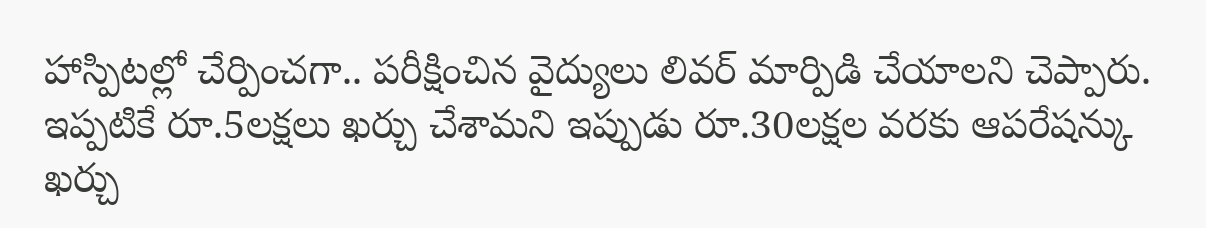హాస్పిటల్లో చేర్పించగా.. పరీక్షించిన వైద్యులు లివర్ మార్పిడి చేయాలని చెప్పారు. ఇప్పటికే రూ.5లక్షలు ఖర్చు చేశామని ఇప్పుడు రూ.30లక్షల వరకు ఆపరేషన్కు ఖర్చు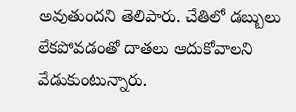అవుతుందని తెలిపారు. చేతిలో డబ్బులు లేకపోవడంతో దాతలు ఆదుకోవాలని వేడుకుంటున్నారు.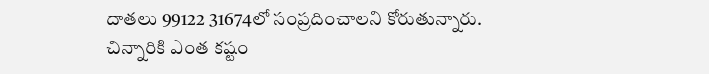దాతలు 99122 31674లో సంప్రదించాలని కోరుతున్నారు.
చిన్నారికి ఎంత కష్టం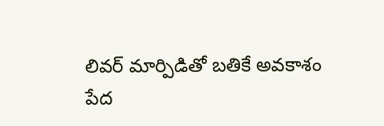లివర్ మార్పిడితో బతికే అవకాశం
పేద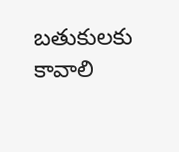బతుకులకు కావాలి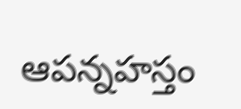ఆపన్నహస్తం